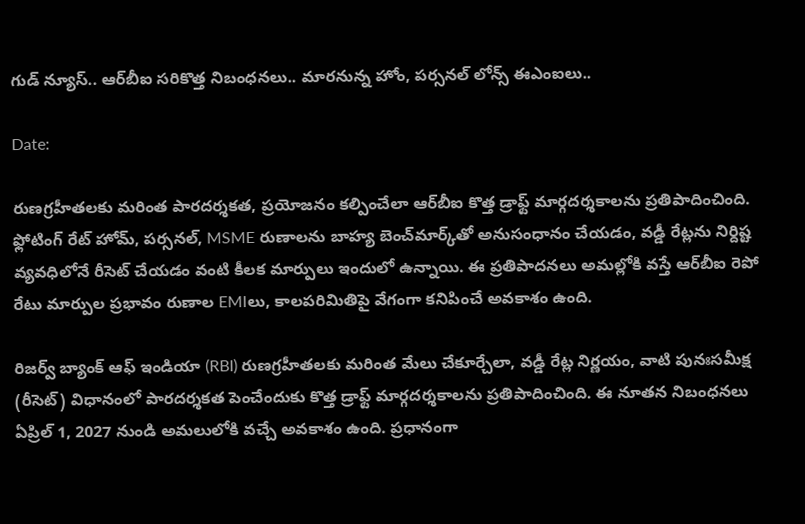గుడ్ న్యూస్.. ఆర్‌బీఐ సరికొత్త నిబంధనలు.. మారనున్న హోం, పర్సనల్ లోన్స్ ఈఎంఐలు..

Date:

రుణగ్రహీతలకు మరింత పారదర్శకత, ప్రయోజనం కల్పించేలా ఆర్‌బీఐ కొత్త డ్రాఫ్ట్ మార్గదర్శకాలను ప్రతిపాదించింది. ఫ్లోటింగ్ రేట్ హోమ్, పర్సనల్, MSME రుణాలను బాహ్య బెంచ్‌మార్క్‌తో అనుసంధానం చేయడం, వడ్డీ రేట్లను నిర్దిష్ట వ్యవధిలోనే రీసెట్ చేయడం వంటి కీలక మార్పులు ఇందులో ఉన్నాయి. ఈ ప్రతిపాదనలు అమల్లోకి వస్తే ఆర్‌బీఐ రెపో రేటు మార్పుల ప్రభావం రుణాల EMIలు, కాలపరిమితిపై వేగంగా కనిపించే అవకాశం ఉంది.

రిజర్వ్ బ్యాంక్ ఆఫ్ ఇండియా (RBI) రుణగ్రహీతలకు మరింత మేలు చేకూర్చేలా, వడ్డీ రేట్ల నిర్ణయం, వాటి పునఃసమీక్ష (రీసెట్) విధానంలో పారదర్శకత పెంచేందుకు కొత్త డ్రాఫ్ట్ మార్గదర్శకాలను ప్రతిపాదించింది. ఈ నూతన నిబంధనలు ఏప్రిల్ 1, 2027 నుండి అమలులోకి వచ్చే అవకాశం ఉంది. ప్రధానంగా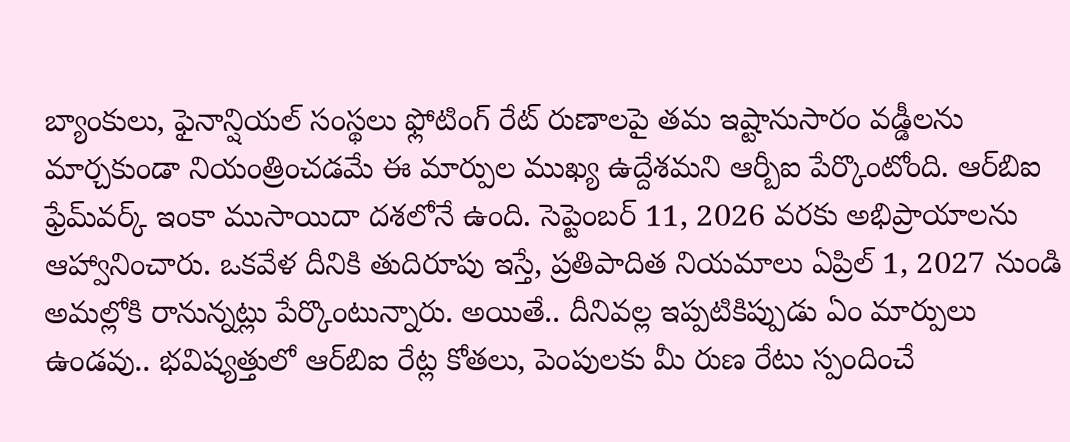బ్యాంకులు, ఫైనాన్షియల్ సంస్థలు ఫ్లోటింగ్ రేట్ రుణాలపై తమ ఇష్టానుసారం వడ్డీలను మార్చకుండా నియంత్రించడమే ఈ మార్పుల ముఖ్య ఉద్దేశమని ఆర్బీఐ పేర్కొంటోంది. ఆర్‌బిఐ ఫ్రేమ్‌వర్క్ ఇంకా ముసాయిదా దశలోనే ఉంది. సెప్టెంబర్ 11, 2026 వరకు అభిప్రాయాలను ఆహ్వానించారు. ఒకవేళ దీనికి తుదిరూపు ఇస్తే, ప్రతిపాదిత నియమాలు ఏప్రిల్ 1, 2027 నుండి అమల్లోకి రానున్నట్లు పేర్కొంటున్నారు. అయితే.. దీనివల్ల ఇప్పటికిప్పుడు ఏం మార్పులు ఉండవు.. భవిష్యత్తులో ఆర్‌బిఐ రేట్ల కోతలు, పెంపులకు మీ రుణ రేటు స్పందించే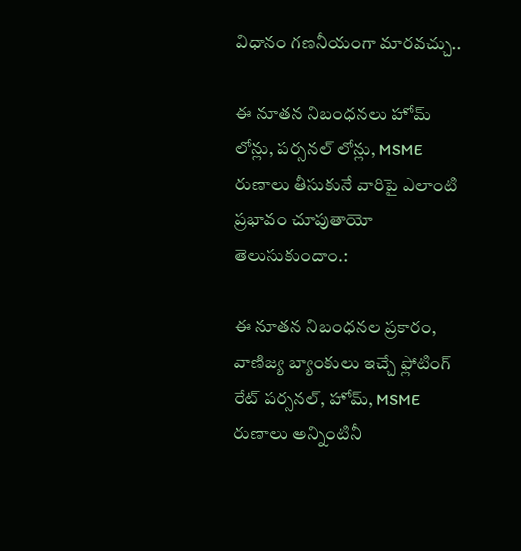విధానం గణనీయంగా మారవచ్చు..

ఈ నూతన నిబంధనలు హోమ్ లోన్లు, పర్సనల్ లోన్లు, MSME రుణాలు తీసుకునే వారిపై ఎలాంటి ప్రభావం చూపుతాయో తెలుసుకుందాం.:

ఈ నూతన నిబంధనల ప్రకారం, వాణిజ్య బ్యాంకులు ఇచ్చే ఫ్లోటింగ్ రేట్ పర్సనల్, హోమ్, MSME రుణాలు అన్నింటినీ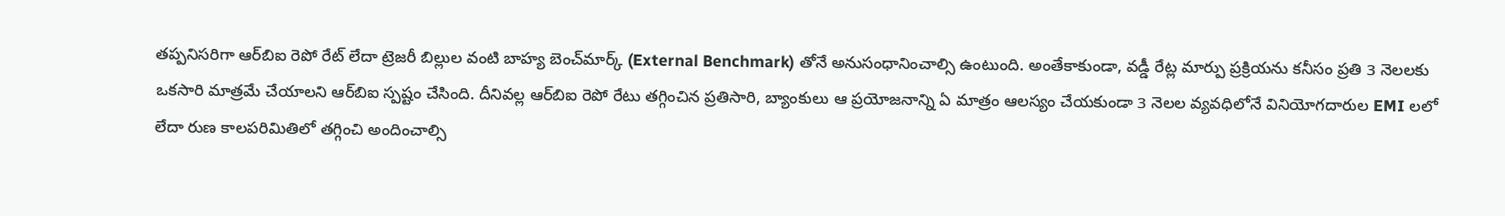తప్పనిసరిగా ఆర్‌బిఐ రెపో రేట్ లేదా ట్రెజరీ బిల్లుల వంటి బాహ్య బెంచ్‌మార్క్ (External Benchmark) తోనే అనుసంధానించాల్సి ఉంటుంది. అంతేకాకుండా, వడ్డీ రేట్ల మార్పు ప్రక్రియను కనీసం ప్రతి 3 నెలలకు ఒకసారి మాత్రమే చేయాలని ఆర్‌బిఐ స్పష్టం చేసింది. దీనివల్ల ఆర్‌బిఐ రెపో రేటు తగ్గించిన ప్రతిసారి, బ్యాంకులు ఆ ప్రయోజనాన్ని ఏ మాత్రం ఆలస్యం చేయకుండా 3 నెలల వ్యవధిలోనే వినియోగదారుల EMI లలో లేదా రుణ కాలపరిమితిలో తగ్గించి అందించాల్సి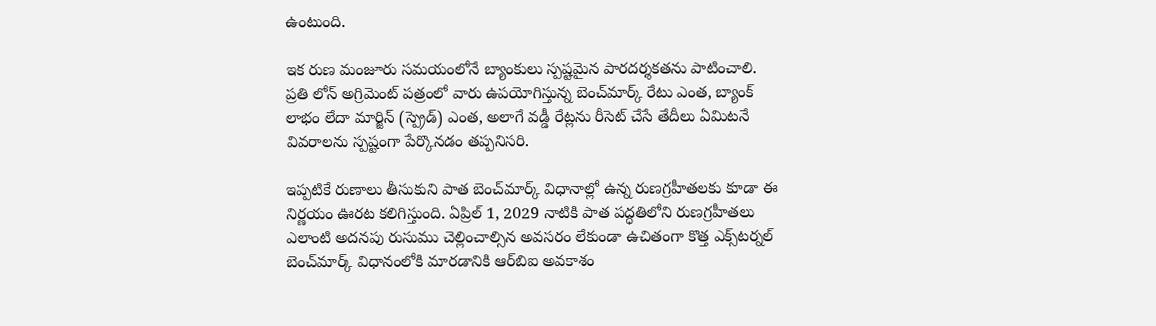ఉంటుంది.

ఇక రుణ మంజూరు సమయంలోనే బ్యాంకులు స్పష్టమైన పారదర్శకతను పాటించాలి. ప్రతి లోన్ అగ్రిమెంట్ పత్రంలో వారు ఉపయోగిస్తున్న బెంచ్‌మార్క్ రేటు ఎంత, బ్యాంక్ లాభం లేదా మార్జిన్ (స్ప్రెడ్) ఎంత, అలాగే వడ్డీ రేట్లను రీసెట్ చేసే తేదీలు ఏమిటనే వివరాలను స్పష్టంగా పేర్కొనడం తప్పనిసరి.

ఇప్పటికే రుణాలు తీసుకుని పాత బెంచ్‌మార్క్ విధానాల్లో ఉన్న రుణగ్రహీతలకు కూడా ఈ నిర్ణయం ఊరట కలిగిస్తుంది. ఏప్రిల్ 1, 2029 నాటికి పాత పద్ధతిలోని రుణగ్రహీతలు ఎలాంటి అదనపు రుసుము చెల్లించాల్సిన అవసరం లేకుండా ఉచితంగా కొత్త ఎక్స్‌టర్నల్ బెంచ్‌మార్క్ విధానంలోకి మారడానికి ఆర్‌బిఐ అవకాశం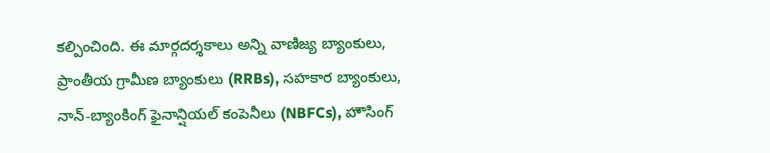కల్పించింది. ఈ మార్గదర్శకాలు అన్ని వాణిజ్య బ్యాంకులు, ప్రాంతీయ గ్రామీణ బ్యాంకులు (RRBs), సహకార బ్యాంకులు, నాన్-బ్యాంకింగ్ ఫైనాన్షియల్ కంపెనీలు (NBFCs), హౌసింగ్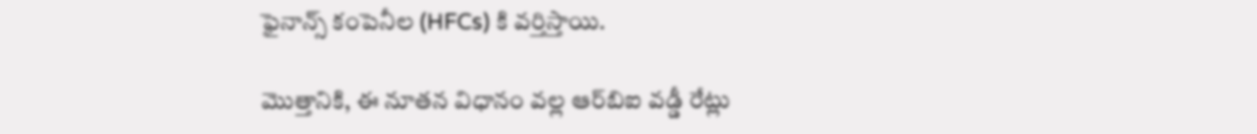ఫైనాన్స్ కంపెనీల (HFCs) కి వర్తిస్తాయి.

మొత్తానికి, ఈ నూతన విధానం వల్ల ఆర్‌బిఐ వడ్డీ రేట్లు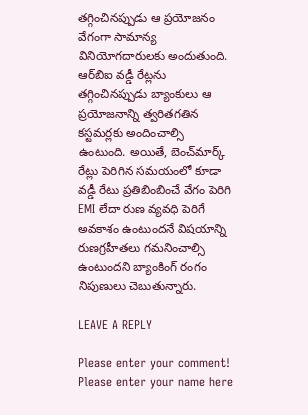తగ్గించినప్పుడు ఆ ప్రయోజనం వేగంగా సామాన్య వినియోగదారులకు అందుతుంది. ఆర్‌బిఐ వడ్డీ రేట్లను తగ్గించినప్పుడు బ్యాంకులు ఆ ప్రయోజనాన్ని త్వరితగతిన కస్టమర్లకు అందించాల్సి ఉంటుంది. అయితే, బెంచ్‌మార్క్ రేట్లు పెరిగిన సమయంలో కూడా వడ్డీ రేటు ప్రతిబింబించే వేగం పెరిగి EMI లేదా రుణ వ్యవధి పెరిగే అవకాశం ఉంటుందనే విషయాన్ని రుణగ్రహీతలు గమనించాల్సి ఉంటుందని బ్యాంకింగ్ రంగం నిపుణులు చెబుతున్నారు.

LEAVE A REPLY

Please enter your comment!
Please enter your name here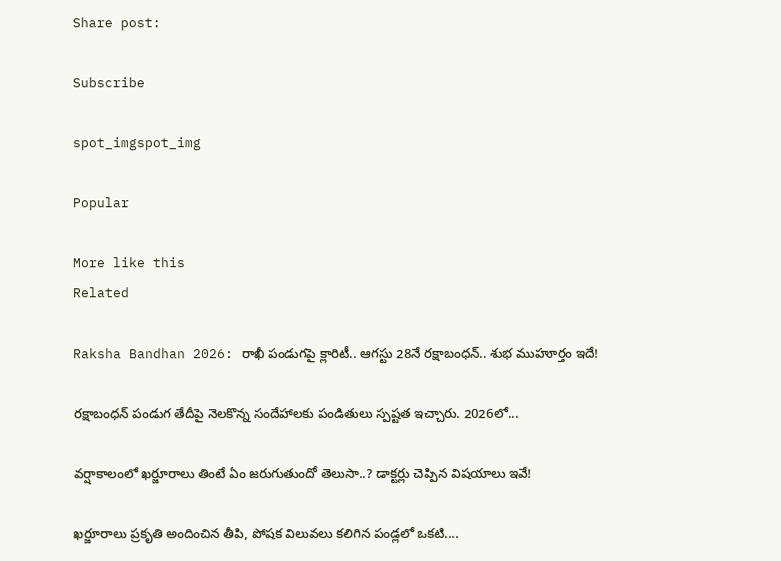Share post:

Subscribe

spot_imgspot_img

Popular

More like this
Related

Raksha Bandhan 2026: రాఖీ పండుగపై క్లారిటీ.. ఆగస్టు 28నే రక్షాబంధన్‌.. శుభ ముహూర్తం ఇదే!

రక్షాబంధన్‌ పండుగ తేదీపై నెలకొన్న సందేహాలకు పండితులు స్పష్టత ఇచ్చారు. 2026లో...

వర్షాకాలంలో ఖర్జూరాలు తింటే ఏం జరుగుతుందో తెలుసా..? డాక్టర్లు చెప్పిన విషయాలు ఇవే!

ఖర్జూరాలు ప్రకృతి అందించిన తీపి, పోషక విలువలు కలిగిన పండ్లలో ఒకటి....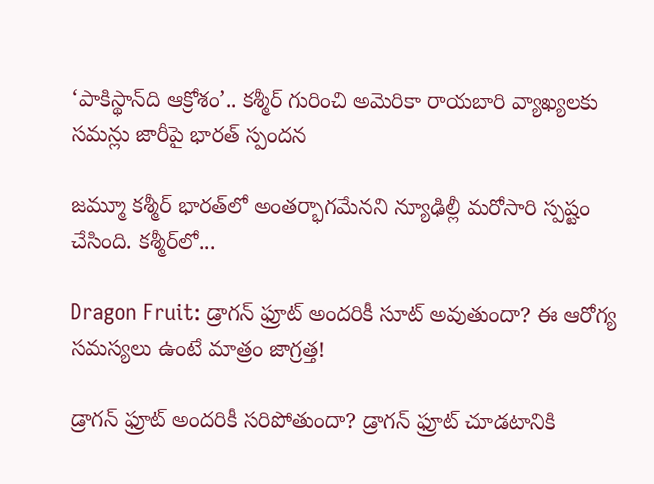‘పాకిస్థాన్‌ది ఆక్రోశం’.. కశ్మీర్‌ గురించి అమెరికా రాయబారి వ్యాఖ్యలకు సమన్లు జారీపై భారత్ స్పందన

జమ్మూ కశ్మీర్‌ భారత్‌లో అంతర్భాగమేనని న్యూఢిల్లీ మరోసారి స్పష్టం చేసింది. కశ్మీర్‌లో...

Dragon Fruit: డ్రాగన్ ఫ్రూట్ అందరికీ సూట్ అవుతుందా? ఈ ఆరోగ్య సమస్యలు ఉంటే మాత్రం జాగ్రత్త!

డ్రాగన్ ఫ్రూట్ అందరికీ సరిపోతుందా? డ్రాగన్ ఫ్రూట్‌ చూడటానికి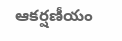ఆకర్షణీయం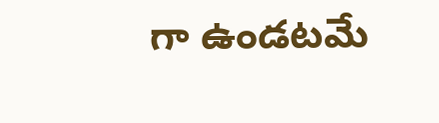గా ఉండటమే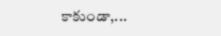కాకుండా,...